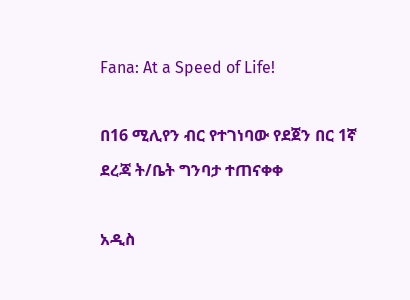Fana: At a Speed of Life!

በ16 ሚሊየን ብር የተገነባው የደጀን በር 1ኛ ደረጃ ት/ቤት ግንባታ ተጠናቀቀ

አዲስ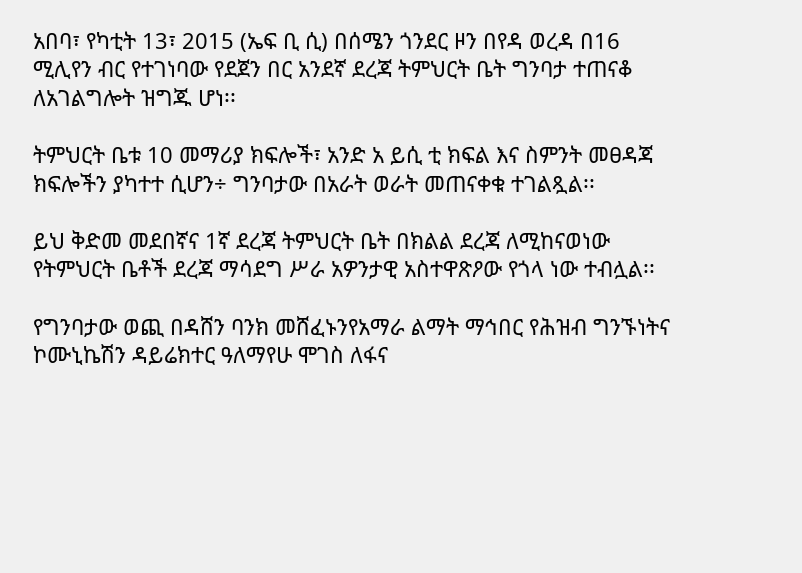አበባ፣ የካቲት 13፣ 2015 (ኤፍ ቢ ሲ) በሰሜን ጎንደር ዞን በየዳ ወረዳ በ16 ሚሊየን ብር የተገነባው የደጀን በር አንደኛ ደረጃ ትምህርት ቤት ግንባታ ተጠናቆ ለአገልግሎት ዝግጁ ሆነ፡፡

ትምህርት ቤቱ 10 መማሪያ ክፍሎች፣ አንድ አ ይሲ ቲ ክፍል እና ስምንት መፀዳጃ ክፍሎችን ያካተተ ሲሆን÷ ግንባታው በአራት ወራት መጠናቀቁ ተገልጿል፡፡

ይህ ቅድመ መደበኛና 1ኛ ደረጃ ትምህርት ቤት በክልል ደረጃ ለሚከናወነው የትምህርት ቤቶች ደረጃ ማሳደግ ሥራ አዎንታዊ አስተዋጽዖው የጎላ ነው ተብሏል፡፡

የግንባታው ወጪ በዳሸን ባንክ መሸፈኑንየአማራ ልማት ማኅበር የሕዝብ ግንኙነትና ኮሙኒኬሽን ዳይሬክተር ዓለማየሁ ሞገስ ለፋና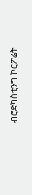ብሮድካስቲንግ ኮርፖሬት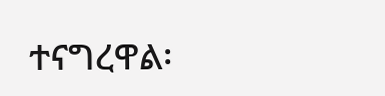ተናግረዋል፡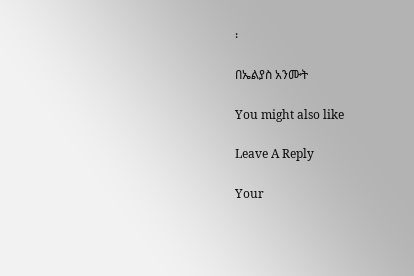፡

በኤልያስ አንሙት

You might also like

Leave A Reply

Your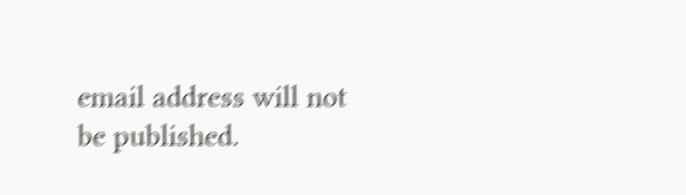email address will not be published.